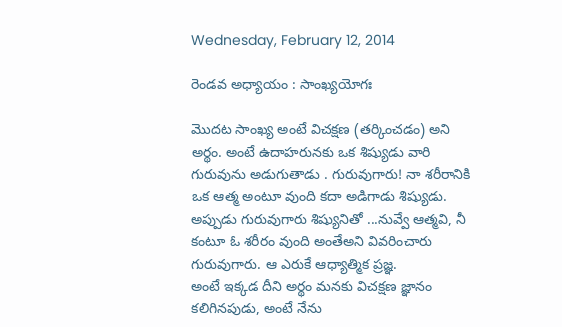Wednesday, February 12, 2014

రెండవ అధ్యాయం : సాంఖ్యయోగః

మొదట సాంఖ్య అంటే విచక్షణ (తర్కించడం) అని అర్థం. అంటే ఉదాహరునకు ఒక శిష్యుడు వారి గురువును అడుగుతాడు . గురువుగారు! నా శరీరానికి ఒక ఆత్మ అంటూ వుంది కదా అడిగాడు శిష్యుడు. అప్పుడు గురువుగారు శిష్యునితో ...నువ్వే ఆత్మవి, నీ కంటూ ఓ శరీరం వుంది అంతేఅని వివరించారు గురువుగారు. ఆ ఎరుకే ఆధ్యాత్మిక ప్రజ్ఞ.
అంటే ఇక్కడ దీని అర్థం మనకు విచక్షణ జ్ఞానం కలిగినపుడు, అంటే నేను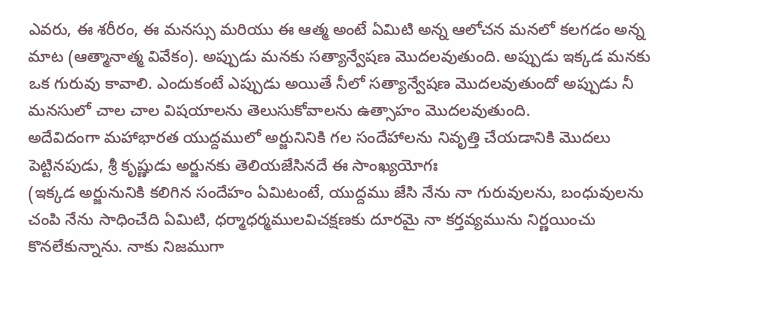ఎవరు, ఈ శరీరం, ఈ మనస్సు మరియు ఈ ఆత్మ అంటే ఏమిటి అన్న ఆలోచన మనలో కలగడం అన్న మాట (ఆత్మానాత్మ వివేకం). అప్పుడు మనకు సత్యాన్వేషణ మొదలవుతుంది. అప్పుడు ఇక్కడ మనకు ఒక గురువు కావాలి. ఎందుకంటే ఎప్పుడు అయితే నీలో సత్యాన్వేషణ మొదలవుతుందో అప్పుడు నీ మనసులో చాల చాల విషయాలను తెలుసుకోవాలను ఉత్సాహం మొదలవుతుంది.
అదేవిదంగా మహాభారత యుద్దములో అర్జునినికి గల సందేహాలను నివృత్తి చేయడానికి మొదలు పెట్టినపుడు, శ్రీ కృష్ణుడు అర్జునకు తెలియజేసినదే ఈ సాంఖ్యయోగః
(ఇక్కడ అర్జునునికి కలిగిన సందేహం ఏమిటంటే, యుద్దము జేసి నేను నా గురువులను, బంధువులను చంపి నేను సాధించేది ఏమిటి, ధర్మాధర్మములవిచక్షణకు దూరమై నా కర్తవ్యమును నిర్ణయించు కొనలేకున్నాను. నాకు నిజముగా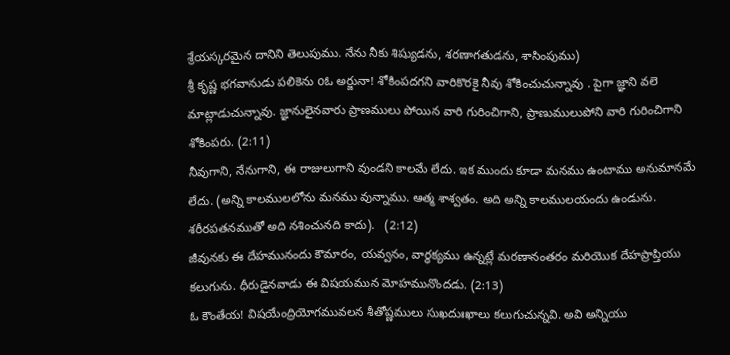శ్రేయస్కరమైన దానిని తెలుపుము. నేను నీకు శిష్యుడను, శరణాగతుడను, శాసింపుము)
శ్రీ కృష్ణ భగవానుడు పలికెను oఓ అర్జునా! శోకింపదగని వారికొరకై నీవు శోకించుచున్నావు . పైగా జ్ఞాని వలె  మాట్లాడుచున్నావు. జ్ఞానులైనవారు ప్రాణములు పోయిన వారి గురించిగాని, ప్రాణుములుపోని వారి గురించిగాని శోకింపరు. (2:11)
నీవుగాని, నేనుగాని, ఈ రాజులుగాని వుండని కాలమే లేదు. ఇక ముందు కూడా మనము ఉంటాము అనుమానమే లేదు. (అన్ని కాలములలోను మనము వున్నాము. ఆత్మ శాశ్వతం. అది అన్ని కాలములయందు ఉండును. శరీరపతనముతో అది నశించునది కాదు).   (2:12)
జీవునకు ఈ దేహమునందు కౌమారం, యవ్వనం, వార్ధక్యము ఉన్నట్లే మరణానంతరం మరియొక దేహప్రాప్తియు కలుగును. ధీరుడైనవాడు ఈ విషయమున మోహమునొందడు. (2:13)
ఓ కౌంతేయ! విషయేంద్రియోగమువలన శీతోష్ణములు సుఖదుఃఖాలు కలుగుచున్నవి. అవి అన్నియు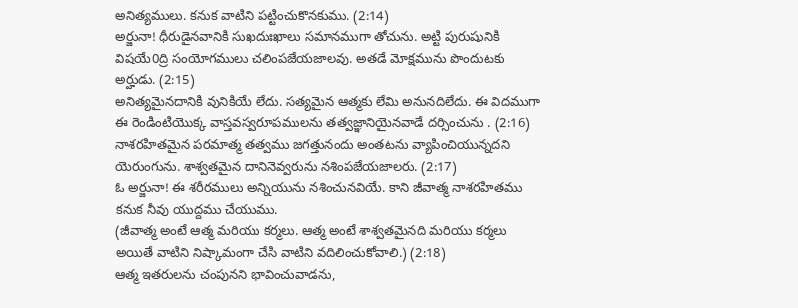అనిత్యములు. కనుక వాటిని పట్టించుకొనకుము. (2:14)
అర్జునా! ధీరుడైనవానికి సుఖదుఃఖాలు సమానముగా తోచును. అట్టి పురుషునికి విషయే0ద్రి సంయోగములు చలింపజేయజాలవు. అతడే మోక్షమును పొందుటకు అర్హుడు. (2:15)
అనిత్యమైనదానికి వునికియే లేదు. సత్యమైన ఆత్మకు లేమి అనునదిలేదు. ఈ విదముగా ఈ రెండింటియొక్క వాస్తవస్వరూపములను తత్వజ్ఞానియైనవాడే దర్సించును . (2:16)
నాశరహితమైన పరమాత్మ తత్వము జగత్తునందు అంతటను వ్యాపించియున్నదని యెరుంగును. శాశ్వతమైన దానినెవ్వరును నశింపజేయజాలరు. (2:17)
ఓ అర్జునా! ఈ శరీరములు అన్నియును నశించునవియే. కాని జీవాత్మ నాశరహితము కనుక నీవు యుద్దము చేయుము.
(జీవాత్మ అంటే ఆత్మ మరియు కర్మలు. ఆత్మ అంటే శాశ్వతమైనది మరియు కర్మలు అయితే వాటిని నిష్కామంగా చేసి వాటిని వదిలించుకోవాలి.) (2:18)
ఆత్మ ఇతరులను చంపునని భావించువాడను,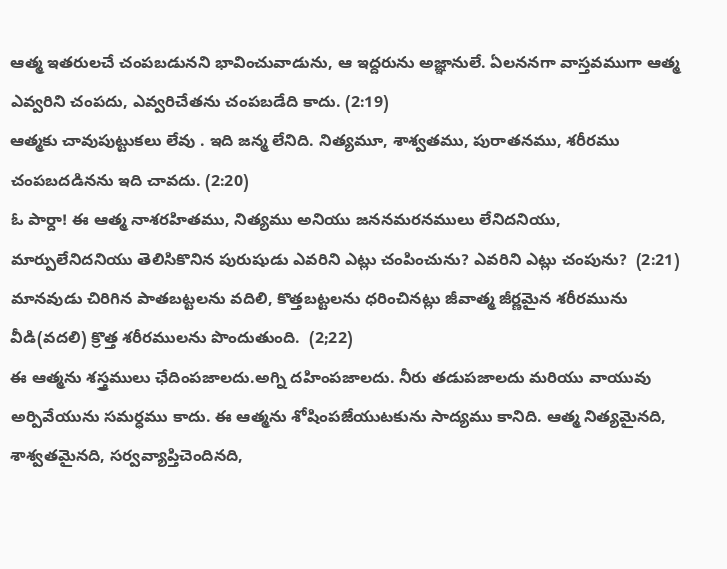ఆత్మ ఇతరులచే చంపబడునని భావించువాడును, ఆ ఇద్దరును అజ్ఞానులే. ఏలననగా వాస్తవముగా ఆత్మ ఎవ్వరిని చంపదు, ఎవ్వరిచేతను చంపబడేది కాదు. (2:19)
ఆత్మకు చావుపుట్టుకలు లేవు . ఇది జన్మ లేనిది. నిత్యమూ, శాశ్వతము, పురాతనము, శరీరము చంపబదడినను ఇది చావదు. (2:20)
ఓ పార్దా! ఈ ఆత్మ నాశరహితము, నిత్యము అనియు జననమరనములు లేనిదనియు, మార్పులేనిదనియు తెలిసికొనిన పురుషుడు ఎవరిని ఎట్లు చంపించును? ఎవరిని ఎట్లు చంపును?  (2:21)
మానవుడు చిరిగిన పాతబట్టలను వదిలి, కొత్తబట్టలను ధరించినట్లు జీవాత్మ జీర్ణమైన శరీరమును వీడి(వదలి) క్రొత్త శరీరములను పొందుతుంది.  (2;22)
ఈ ఆత్మను శస్త్రములు ఛేదింపజాలదు.అగ్ని దహింపజాలదు. నీరు తడుపజాలదు మరియు వాయువు అర్పివేయును సమర్ధము కాదు. ఈ ఆత్మను శోషింపజేయుటకును సాద్యము కానిది. ఆత్మ నిత్యమైనది, శాశ్వతమైనది, సర్వవ్యాప్తిచెందినది,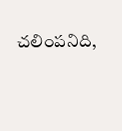చలింపనిది,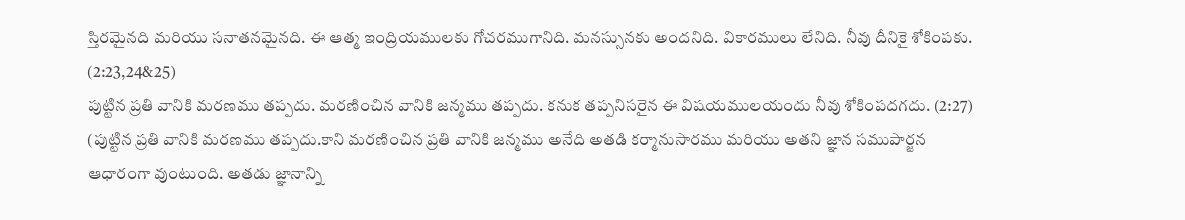స్తిరమైనది మరియు సనాతనమైనది. ఈ ఆత్మ ఇంద్రియములకు గోచరముగానిది. మనస్సునకు అందనిది. వికారములు లేనిది. నీవు దీనికై శోకింపకు.   (2:23,24&25)
పుట్టిన ప్రతి వానికి మరణము తప్పదు. మరణించిన వానికి జన్మము తప్పదు. కనుక తప్పనిసరైన ఈ విషయములయందు నీవు శోకింపదగదు. (2:27)
(పుట్టిన ప్రతి వానికి మరణము తప్పదు.కాని మరణించిన ప్రతి వానికి జన్మము అనేది అతడి కర్మానుసారము మరియు అతని జ్ఞాన సముపార్జన ఆధారంగా వుంటుంది. అతడు జ్ఞానాన్ని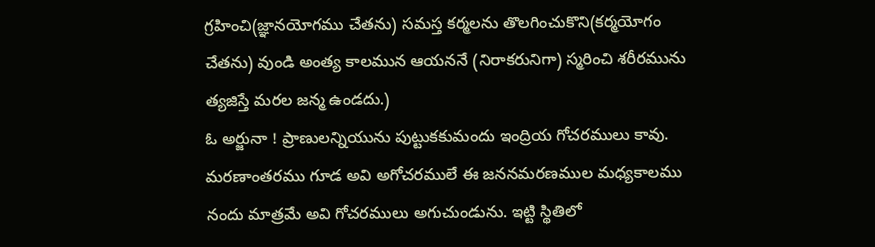గ్రహించి(జ్ఞానయోగము చేతను) సమస్త కర్మలను తొలగించుకొని(కర్మయోగం చేతను) వుండి అంత్య కాలమున ఆయననే (నిరాకరునిగా) స్మరించి శరీరమును త్యజిస్తే మరల జన్మ ఉండదు.)
ఓ అర్జునా ! ప్రాణులన్నియును పుట్టుకకుమందు ఇంద్రియ గోచరములు కావు. మరణాంతరము గూడ అవి అగోచరములే ఈ జననమరణముల మధ్యకాలము నందు మాత్రమే అవి గోచరములు అగుచుండును. ఇట్టి స్థితిలో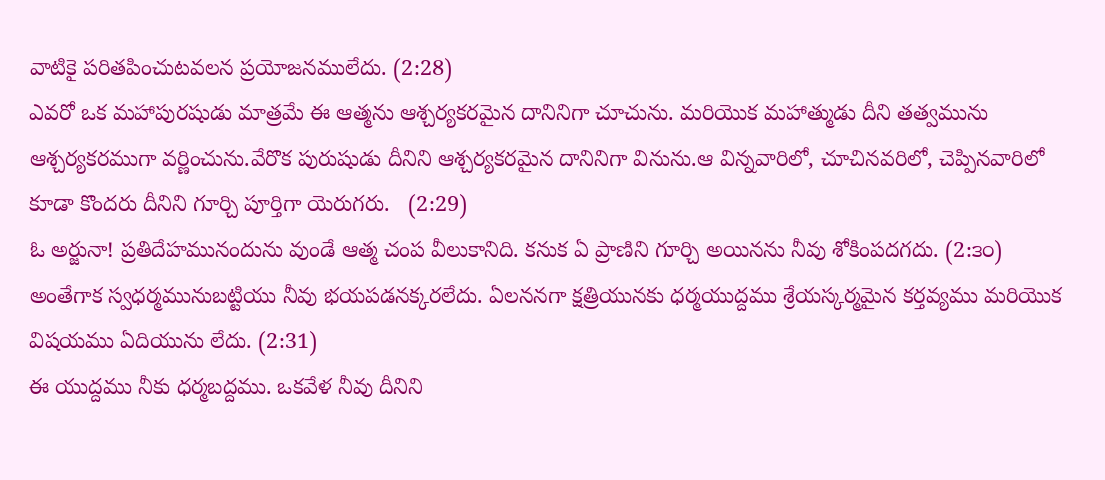వాటికై పరితపించుటవలన ప్రయోజనములేదు. (2:28)
ఎవరో ఒక మహాపురషుడు మాత్రమే ఈ ఆత్మను ఆశ్చర్యకరమైన దానినిగా చూచును. మరియొక మహాత్ముడు దీని తత్వమును ఆశ్చర్యకరముగా వర్ణించును.వేరొక పురుషుడు దీనిని ఆశ్చర్యకరమైన దానినిగా వినును.ఆ విన్నవారిలో, చూచినవరిలో, చెప్పినవారిలో కూడా కొందరు దీనిని గూర్చి పూర్తిగా యెరుగరు.   (2:29)
ఓ అర్జునా! ప్రతిదేహమునందును వుండే ఆత్మ చంప వీలుకానిది. కనుక ఏ ప్రాణిని గూర్చి అయినను నీవు శోకింపదగదు. (2:౩౦)
అంతేగాక స్వధర్మమునుబట్టియు నీవు భయపడనక్కరలేదు. ఏలననగా క్షత్రియునకు ధర్మయుద్దము శ్రేయస్కర్మమైన కర్తవ్యము మరియొక విషయము ఏదియును లేదు. (2:31)
ఈ యుద్దము నీకు ధర్మబద్దము. ఒకవేళ నీవు దీనిని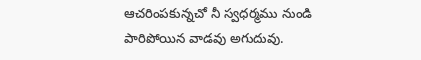ఆచరింపకున్నచో నీ స్వధర్మము నుండి పారిపోయిన వాడవు అగుదువు.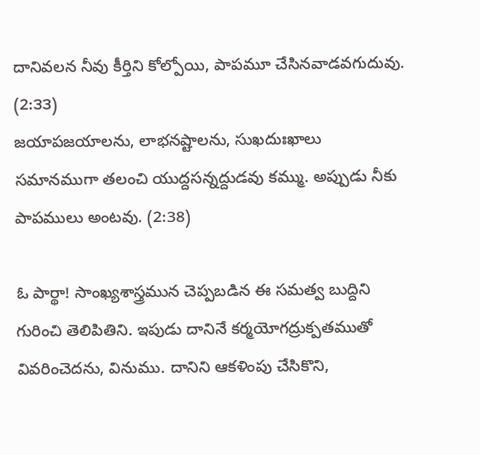దానివలన నీవు కీర్తిని కోల్పోయి, పాపమూ చేసినవాడవగుదువు. (2:౩౩)
జయాపజయాలను, లాభనష్టాలను, సుఖదుఃఖాలు సమానముగా తలంచి యుద్దసన్నద్దుడవు కమ్ము. అప్పుడు నీకు పాపములు అంటవు. (2:38)

ఓ పార్థా! సాంఖ్యశాస్త్రమున చెప్పబడిన ఈ సమత్వ బుద్దిని గురించి తెలిపితిని. ఇపుడు దానినే కర్మయోగద్రుక్పతముతో వివరించెదను, వినుము. దానిని ఆకళింపు చేసికొని,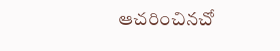ఆచరించినచో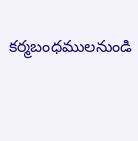కర్మబంధములనుండి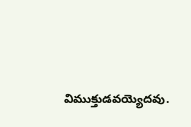విముక్తుడవయ్యెదవు.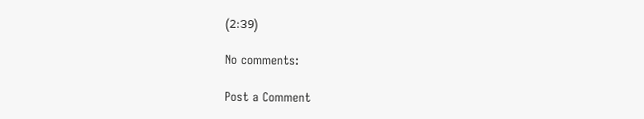(2:౩9)

No comments:

Post a Comment